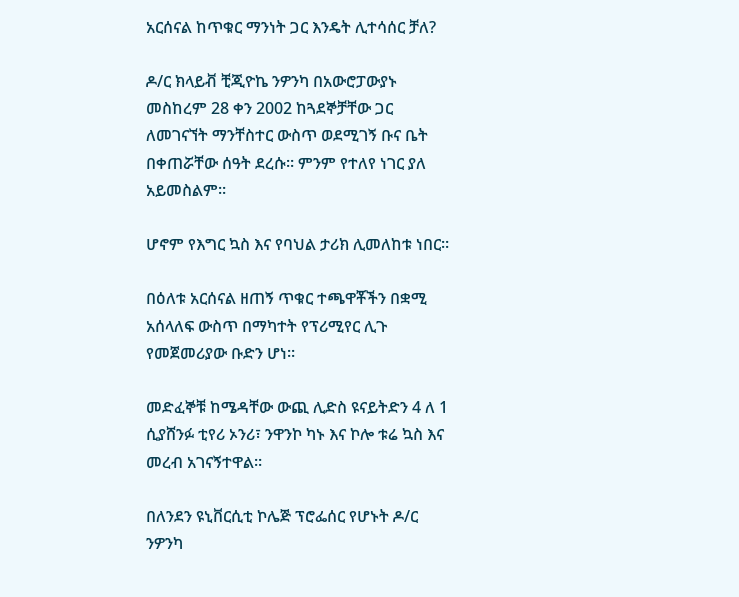አርሰናል ከጥቁር ማንነት ጋር እንዴት ሊተሳሰር ቻለ?

ዶ/ር ክላይቭ ቺጂዮኬ ንዎንካ በአውሮፓውያኑ መስከረም 28 ቀን 2002 ከጓደኞቻቸው ጋር ለመገናኘት ማንቸስተር ውስጥ ወደሚገኝ ቡና ቤት በቀጠሯቸው ሰዓት ደረሱ። ምንም የተለየ ነገር ያለ አይመስልም።

ሆኖም የእግር ኳስ እና የባህል ታሪክ ሊመለከቱ ነበር።

በዕለቱ አርሰናል ዘጠኝ ጥቁር ተጫዋቾችን በቋሚ አሰላለፍ ውስጥ በማካተት የፕሪሚየር ሊጉ የመጀመሪያው ቡድን ሆነ።

መድፈኞቹ ከሜዳቸው ውጪ ሊድስ ዩናይትድን 4 ለ 1 ሲያሸንፉ ቲየሪ ኦንሪ፣ ንዋንኮ ካኑ እና ኮሎ ቱሬ ኳስ እና መረብ አገናኝተዋል።

በለንደን ዩኒቨርሲቲ ኮሌጅ ፕሮፌሰር የሆኑት ዶ/ር ንዎንካ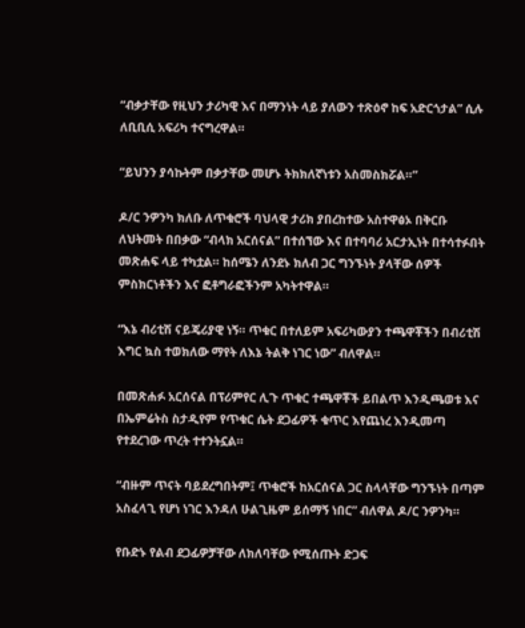“ብቃታቸው የዚህን ታሪካዊ እና በማንነት ላይ ያለውን ተጽዕኖ ከፍ አድርጎታል” ሲሉ ለቢቢሲ አፍሪካ ተናግረዋል።

“ይህንን ያሳኩትም በቃታቸው መሆኑ ትክክለኛነቱን አስመስክሯል።”

ዶ/ር ንዎንካ ክለቡ ለጥቁሮች ባህላዊ ታሪክ ያበረከተው አስተዋፅኦ በቅርቡ ለህትመት በበቃው “ብላክ አርሰናል” በተሰኘው እና በተባባሪ አርታኢነት በተሳተፉበት መጽሐፍ ላይ ተካቷል። ከሰሜን ለንደኑ ክለብ ጋር ግንኙነት ያላቸው ሰዎች ምስክርነቶችን እና ፎቶግራፎችንም አካትተዋል።

“እኔ ብሪቲሽ ናይጄሪያዊ ነኝ። ጥቁር በተለይም አፍሪካውያን ተጫዋቾችን በብሪቲሽ እግር ኳስ ተወክለው ማየት ለእኔ ትልቅ ነገር ነው” ብለዋል።

በመጽሐፉ አርሰናል በፕሪምየር ሊጉ ጥቁር ተጫዋቾች ይበልጥ እንዲጫወቱ እና በኤምሬትስ ስታዲየም የጥቁር ሴት ደጋፊዎች ቁጥር እየጨነረ እንዲመጣ የተደረገው ጥረት ተተንትኗል።

“ብዙም ጥናት ባይደረግበትም፤ ጥቁሮች ከአርሰናል ጋር ስላላቸው ግንኙነት በጣም አስፈላጊ የሆነ ነገር እንዳለ ሁልጊዜም ይሰማኝ ነበር” ብለዋል ዶ/ር ንዎንካ።

የቡድኑ የልብ ደጋፊዎቻቸው ለክለባቸው የሚሰጡት ድጋፍ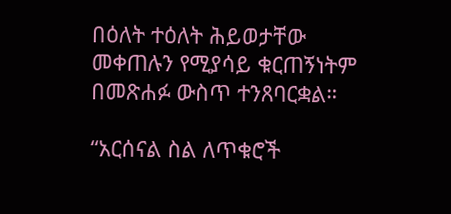በዕለት ተዕለት ሕይወታቸው መቀጠሉን የሚያሳይ ቁርጠኝነትም በመጽሐፉ ውስጥ ተንጸባርቋል።

“አርሰናል ስል ለጥቁሮች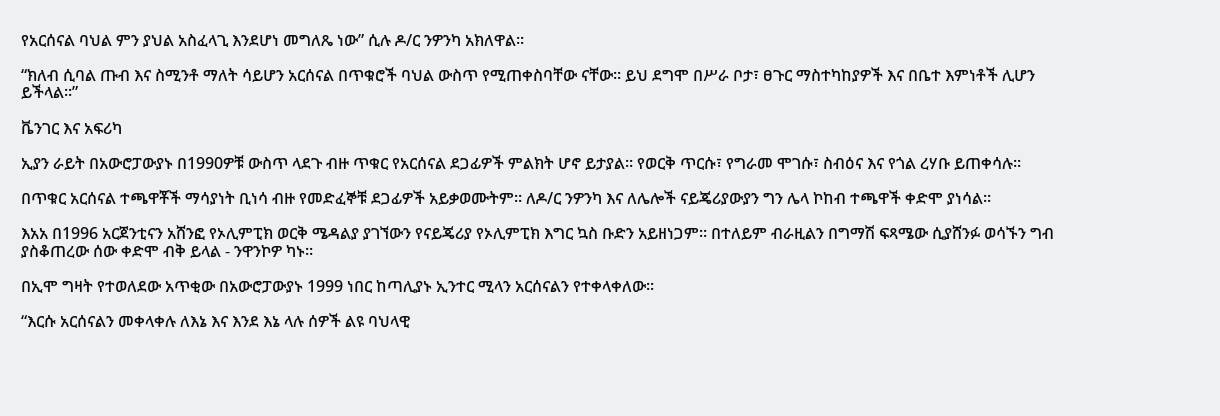የአርሰናል ባህል ምን ያህል አስፈላጊ እንደሆነ መግለጼ ነው” ሲሉ ዶ/ር ንዎንካ አክለዋል።

“ክለብ ሲባል ጡብ እና ስሚንቶ ማለት ሳይሆን አርሰናል በጥቁሮች ባህል ውስጥ የሚጠቀስባቸው ናቸው። ይህ ደግሞ በሥራ ቦታ፣ ፀጉር ማስተካከያዎች እና በቤተ እምነቶች ሊሆን ይችላል።”

ቬንገር እና አፍሪካ

ኢያን ራይት በአውሮፓውያኑ በ1990ዎቹ ውስጥ ላደጉ ብዙ ጥቁር የአርሰናል ደጋፊዎች ምልክት ሆኖ ይታያል። የወርቅ ጥርሱ፣ የግራመ ሞገሱ፣ ስብዕና እና የጎል ረሃቡ ይጠቀሳሉ።

በጥቁር አርሰናል ተጫዋቾች ማሳያነት ቢነሳ ብዙ የመድፈኞቹ ደጋፊዎች አይቃወሙትም። ለዶ/ር ንዎንካ እና ለሌሎች ናይጄሪያውያን ግን ሌላ ኮከብ ተጫዋች ቀድሞ ያነሳል።

እአአ በ1996 አርጀንቲናን አሸንፎ የኦሊምፒክ ወርቅ ሜዳልያ ያገኘውን የናይጄሪያ የኦሊምፒክ እግር ኳስ ቡድን አይዘነጋም። በተለይም ብራዚልን በግማሽ ፍጻሜው ሲያሸንፉ ወሳኙን ግብ ያስቆጠረው ሰው ቀድሞ ብቅ ይላል - ንዋንኮዎ ካኑ።

በኢሞ ግዛት የተወለደው አጥቂው በአውሮፓውያኑ 1999 ነበር ከጣሊያኑ ኢንተር ሚላን አርሰናልን የተቀላቀለው።

“እርሱ አርሰናልን መቀላቀሉ ለእኔ እና እንደ እኔ ላሉ ሰዎች ልዩ ባህላዊ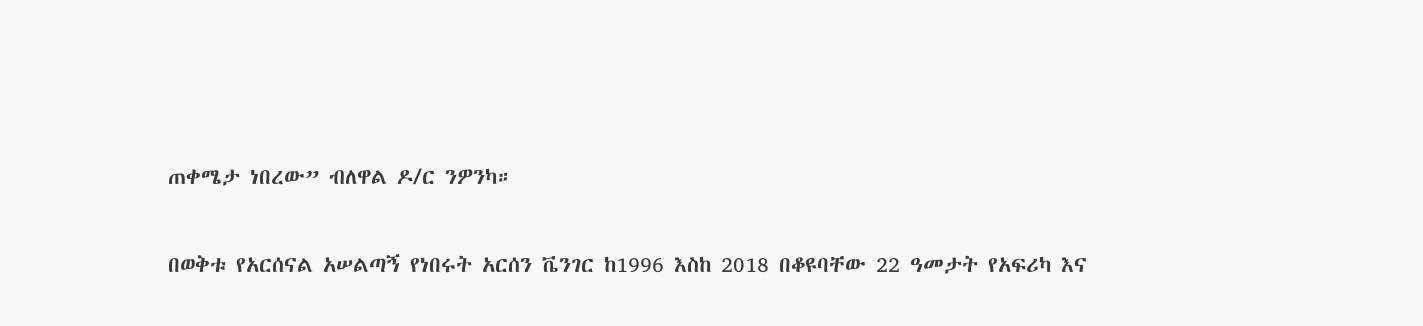ጠቀሜታ ነበረው” ብለዋል ዶ/ር ንዎንካ።

በወቅቱ የአርሰናል አሠልጣኝ የነበሩት አርሰን ቬንገር ከ1996 እስከ 2018 በቆዩባቸው 22 ዓመታት የአፍሪካ እና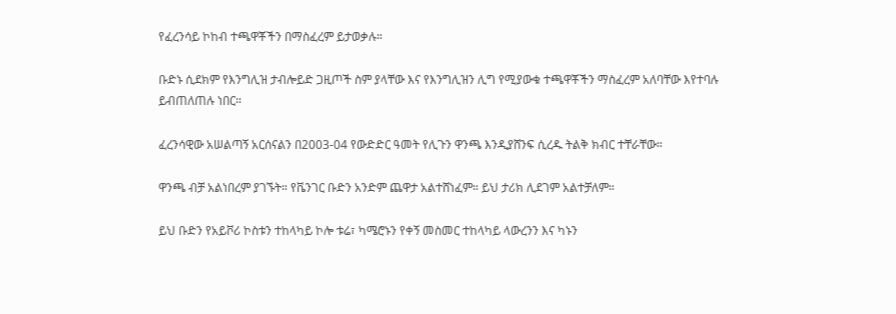የፈረንሳይ ኮከብ ተጫዋቾችን በማስፈረም ይታወቃሉ።

ቡድኑ ሲደክም የእንግሊዝ ታብሎይድ ጋዚጦች ስም ያላቸው እና የእንግሊዝን ሊግ የሚያውቁ ተጫዋቾችን ማስፈረም አለባቸው እየተባሉ ይብጠለጠሉ ነበር።

ፈረንሳዊው አሠልጣኝ አርሰናልን በ2003-04 የውድድር ዓመት የሊጉን ዋንጫ እንዲያሸንፍ ሲረዱ ትልቅ ክብር ተቸራቸው።

ዋንጫ ብቻ አልነበረም ያገኙት። የቬንገር ቡድን አንድም ጨዋታ አልተሸነፈም። ይህ ታሪክ ሊደገም አልተቻለም።

ይህ ቡድን የአይቮሪ ኮስቱን ተከላካይ ኮሎ ቱሬ፣ ካሜሮኑን የቀኝ መስመር ተከላካይ ላውረንን እና ካኑን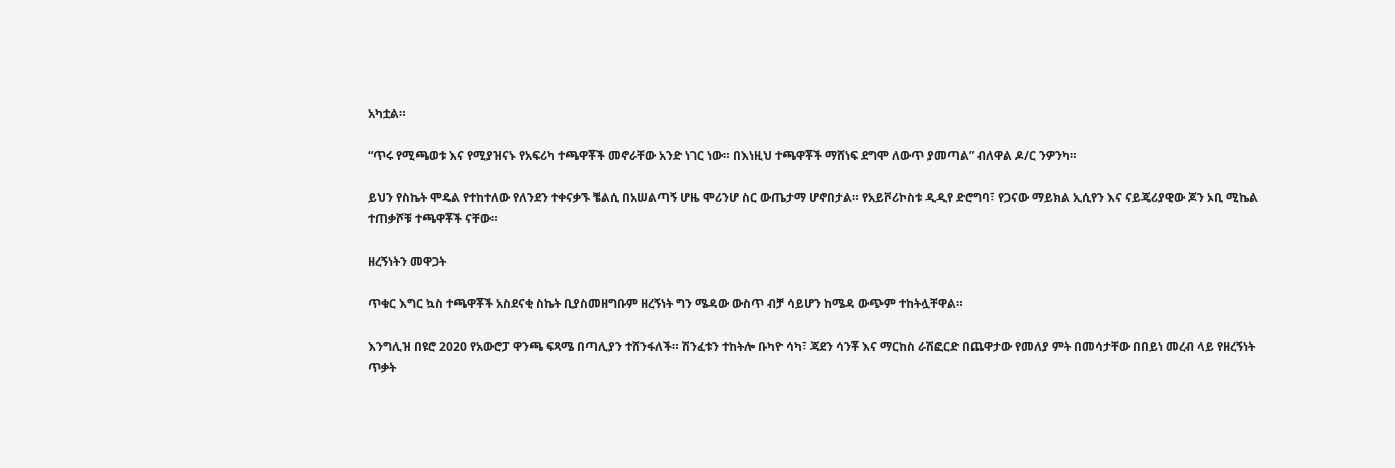አካቷል።

“ጥሩ የሚጫወቱ እና የሚያዝናኑ የአፍሪካ ተጫዋቾች መኖራቸው አንድ ነገር ነው። በእነዚህ ተጫዋቾች ማሸነፍ ደግሞ ለውጥ ያመጣል” ብለዋል ዶ/ር ንዎንካ።

ይህን የስኬት ሞዴል የተከተለው የለንደን ተቀናቃኙ ቼልሲ በአሠልጣኝ ሆዜ ሞሪንሆ ስር ውጤታማ ሆኖበታል። የአይቮሪኮስቱ ዲዲየ ድሮግባ፣ የጋናው ማይክል ኢሲየን እና ናይጄሪያዊው ጆን ኦቢ ሚኬል ተጠቃሾቹ ተጫዋቾች ናቸው።

ዘረኝነትን መዋጋት

ጥቁር እግር ኳስ ተጫዋቾች አስደናቂ ስኬት ቢያስመዘግቡም ዘረኝነት ግን ሜዳው ውስጥ ብቻ ሳይሆን ከሜዳ ውጭም ተከትሏቸዋል።

እንግሊዝ በዩሮ 2020 የአውሮፓ ዋንጫ ፍጻሜ በጣሊያን ተሸንፋለች። ሽንፈቱን ተከትሎ ቡካዮ ሳካ፣ ጃደን ሳንቾ እና ማርከስ ራሽፎርድ በጨዋታው የመለያ ምት በመሳታቸው በበይነ መረብ ላይ የዘረኝነት ጥቃት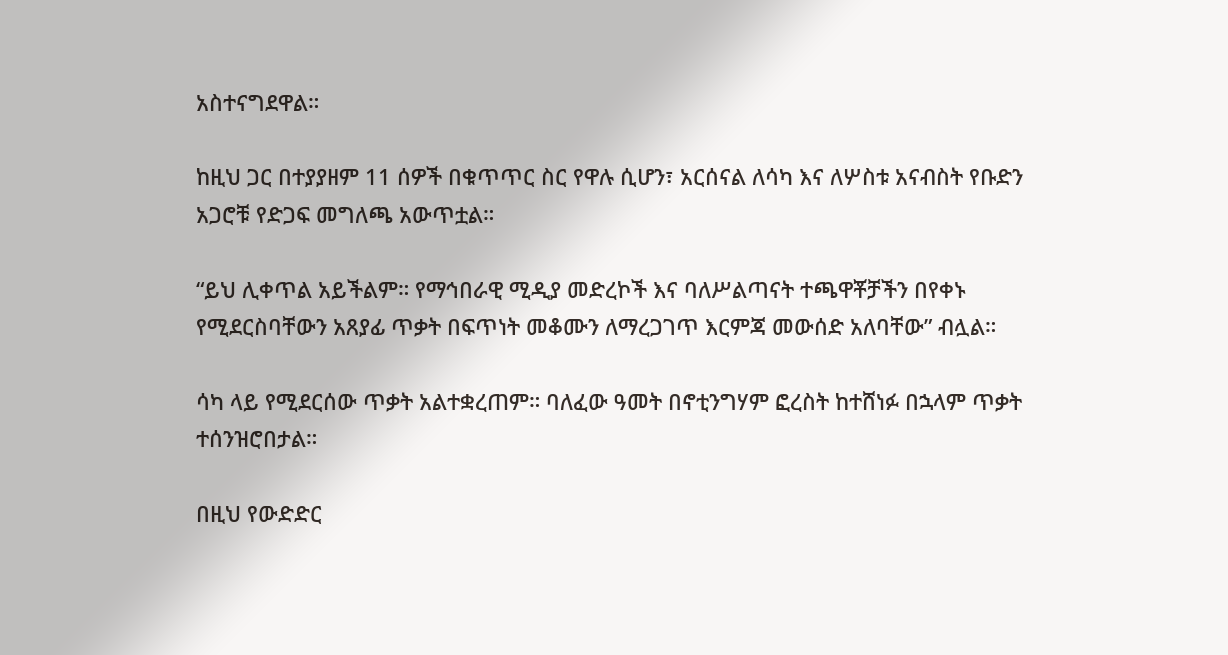አስተናግደዋል።

ከዚህ ጋር በተያያዘም 11 ሰዎች በቁጥጥር ስር የዋሉ ሲሆን፣ አርሰናል ለሳካ እና ለሦስቱ አናብስት የቡድን አጋሮቹ የድጋፍ መግለጫ አውጥቷል።

“ይህ ሊቀጥል አይችልም። የማኅበራዊ ሚዲያ መድረኮች እና ባለሥልጣናት ተጫዋቾቻችን በየቀኑ የሚደርስባቸውን አጸያፊ ጥቃት በፍጥነት መቆሙን ለማረጋገጥ እርምጃ መውሰድ አለባቸው” ብሏል።

ሳካ ላይ የሚደርሰው ጥቃት አልተቋረጠም። ባለፈው ዓመት በኖቲንግሃም ፎረስት ከተሸነፉ በኋላም ጥቃት ተሰንዝሮበታል።

በዚህ የውድድር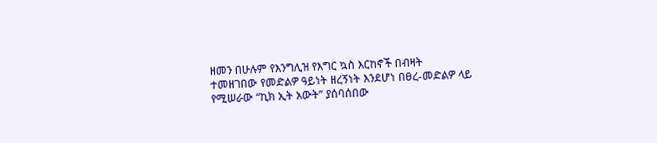ዘመን በሁሉም የእንግሊዝ የእግር ኳስ እርከኖች በብዛት ተመዘገበው የመድልዎ ዓይነት ዘረኝነት እንደሆነ በፀረ-መድልዎ ላይ የሚሠራው “ኪክ ኢት አውት” ያሰባሰበው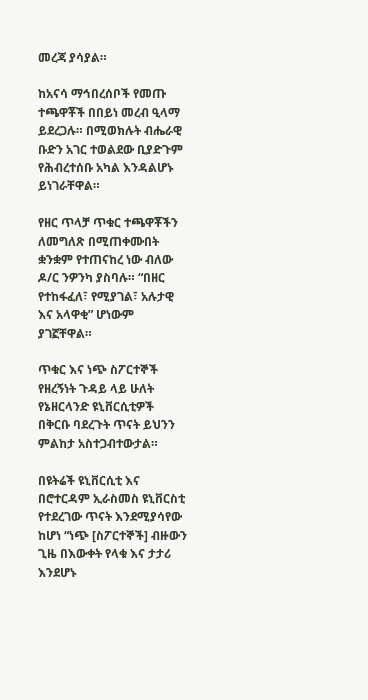መረጃ ያሳያል።

ከአናሳ ማኅበረሰቦች የመጡ ተጫዋቾች በበይነ መረብ ዒላማ ይደረጋሉ። በሚወክሉት ብሔራዊ ቡድን አገር ተወልደው ቢያድጉም የሕብረተሰቡ አካል እንዳልሆኑ ይነገራቸዋል።

የዘር ጥላቻ ጥቁር ተጫዋቾችን ለመግለጽ በሚጠቀሙበት ቋንቋም የተጠናከረ ነው ብለው ዶ/ር ንዎንካ ያስባሉ። “በዘር የተከፋፈለ፣ የሚያገል፣ አሉታዊ እና አላዋቂ” ሆነውም ያገኟቸዋል።

ጥቁር እና ነጭ ስፖርተኞች የዘረኝነት ጉዳይ ላይ ሁለት የኔዘርላንድ ዩኒቨርሲቲዎች በቅርቡ ባደረጉት ጥናት ይህንን ምልከታ አስተጋብተውታል።

በዩትሬች ዩኒቨርሲቲ እና በሮተርዳም ኢራስመስ ዩኒቨርስቲ የተደረገው ጥናት እንደሚያሳየው ከሆነ “ነጭ [ስፖርተኞች] ብዙውን ጊዜ በእውቀት የላቁ እና ታታሪ እንደሆኑ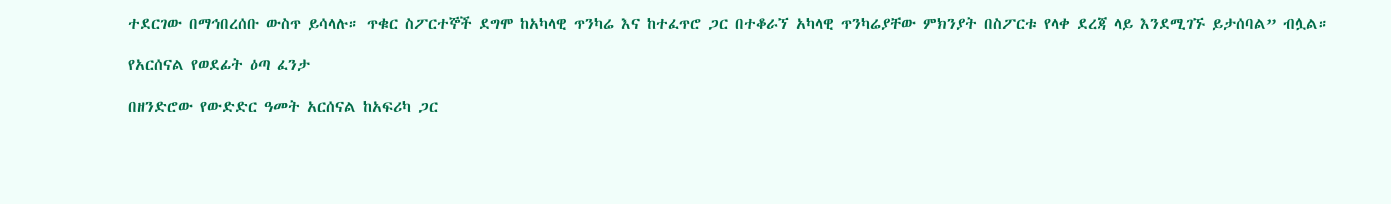ተደርገው በማኅበረሰቡ ውስጥ ይሳላሉ። ጥቁር ስፖርተኞች ደግሞ ከአካላዊ ጥንካሬ እና ከተፈጥሮ ጋር በተቆራኘ አካላዊ ጥንካሬያቸው ምክንያት በስፖርቱ የላቀ ደረጃ ላይ እንደሚገኙ ይታሰባል” ብሏል።

የአርሰናል የወደፊት ዕጣ ፈንታ

በዘንድሮው የውድድር ዓመት አርሰናል ከአፍሪካ ጋር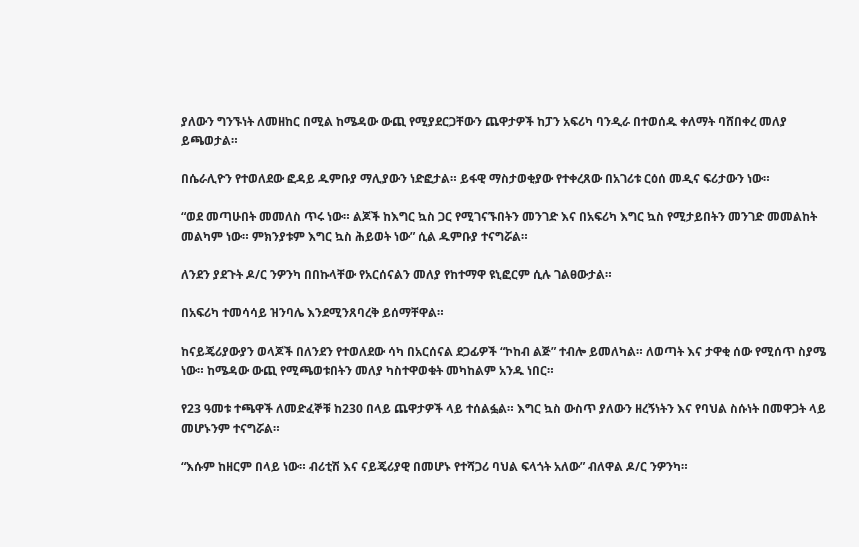ያለውን ግንኙነት ለመዘከር በሚል ከሜዳው ውጪ የሚያደርጋቸውን ጨዋታዎች ከፓን አፍሪካ ባንዲራ በተወሰዱ ቀለማት ባሸበቀረ መለያ ይጫወታል።

በሴራሊዮን የተወለደው ፎዳይ ዱምቡያ ማሊያውን ነድፎታል። ይፋዊ ማስታወቂያው የተቀረጸው በአገሪቱ ርዕሰ መዲና ፍሪታውን ነው።

“ወደ መጣሁበት መመለስ ጥሩ ነው። ልጆች ከእግር ኳስ ጋር የሚገናኙበትን መንገድ እና በአፍሪካ እግር ኳስ የሚታይበትን መንገድ መመልከት መልካም ነው። ምክንያቱም እግር ኳስ ሕይወት ነው” ሲል ዱምቡያ ተናግሯል።

ለንደን ያደጉት ዶ/ር ንዎንካ በበኩላቸው የአርሰናልን መለያ የከተማዋ ዩኒፎርም ሲሉ ገልፀውታል።

በአፍሪካ ተመሳሳይ ዝንባሌ እንደሚንጸባረቅ ይሰማቸዋል።

ከናይጄሪያውያን ወላጆች በለንደን የተወለደው ሳካ በአርሰናል ደጋፊዎች “ኮከብ ልጅ” ተብሎ ይመለካል። ለወጣት እና ታዋቂ ሰው የሚሰጥ ስያሜ ነው። ከሜዳው ውጪ የሚጫወቱበትን መለያ ካስተዋወቁት መካከልም አንዱ ነበር።

የ23 ዓመቱ ተጫዋች ለመድፈኞቹ ከ230 በላይ ጨዋታዎች ላይ ተሰልፏል። እግር ኳስ ውስጥ ያለውን ዘረኝነትን እና የባህል ስሱነት በመዋጋት ላይ መሆኑንም ተናግሯል።

“እሱም ከዘርም በላይ ነው። ብሪቲሽ እና ናይጄሪያዊ በመሆኑ የተሻጋሪ ባህል ፍላጎት አለው” ብለዋል ዶ/ር ንዎንካ።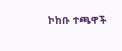ኮከቡ ተጫዋች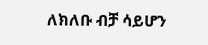ለክለቡ ብቻ ሳይሆን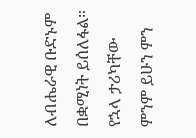ለብሔራዊ ቡድኑም በቋሚነት ይሰለፋል። የኋላ ታሪካቸው ምንም ይሁን ምን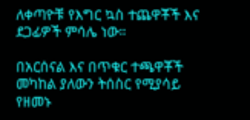ለቀጣዮቹ የእግር ኳስ ተጨዋቾች እና ደጋፊዎች ምሳሌ ነው።

በአርሰናል እና በጥቁር ተጫዋቾች መካከል ያለውን ትሰስር የሚያሳይ የዘመኑ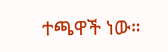ተጫዋች ነው።